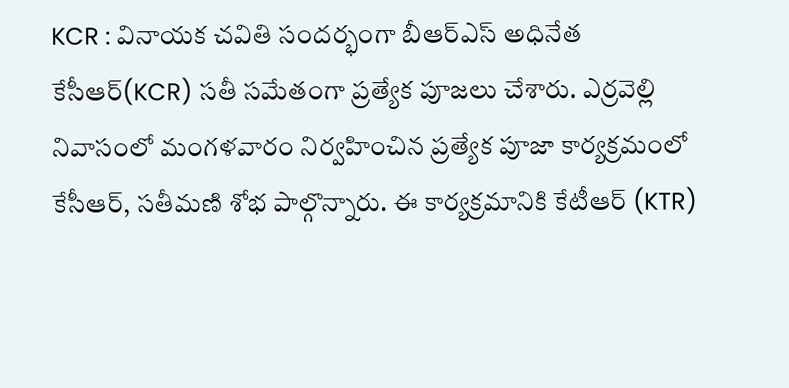KCR : వినాయక చవితి సందర్భంగా బీఆర్ఎస్ అధినేత కేసీఆర్(KCR) సతీ సమేతంగా ప్రత్యేక పూజలు చేశారు. ఎర్రవెల్లి నివాసంలో మంగళవారం నిర్వహించిన ప్రత్యేక పూజా కార్యక్రమంలో కేసీఆర్, సతీమణి శోభ పాల్గొన్నారు. ఈ కార్యక్రమానికి కేటీఆర్ (KTR)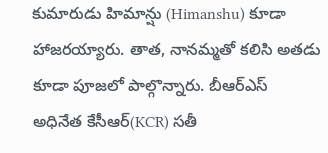కుమారుడు హిమాన్షు (Himanshu) కూడా హాజరయ్యారు. తాత, నానమ్మతో కలిసి అతడు కూడా పూజలో పాల్గొన్నారు. బీఆర్ఎస్ అధినేత కేసీఆర్(KCR) సతీ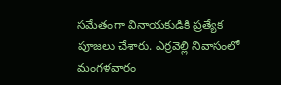సమేతంగా వినాయకుడికి ప్రత్యేక పూజలు చేశారు. ఎర్రవెల్లి నివాసంలో మంగళవారం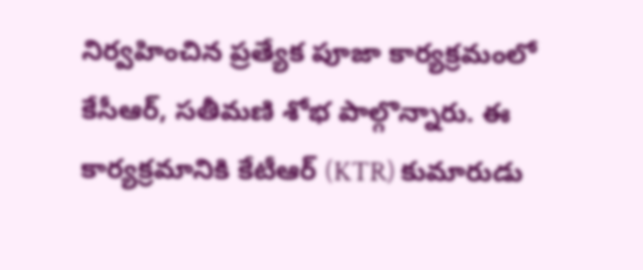నిర్వహించిన ప్రత్యేక పూజా కార్యక్రమంలో కేసీఆర్, సతీమణి శోభ పాల్గొన్నారు. ఈ కార్యక్రమానికి కేటీఆర్ (KTR) కుమారుడు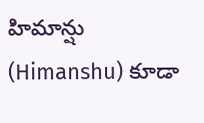హిమాన్షు (Himanshu) కూడా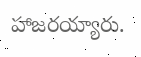హాజరయ్యారు.